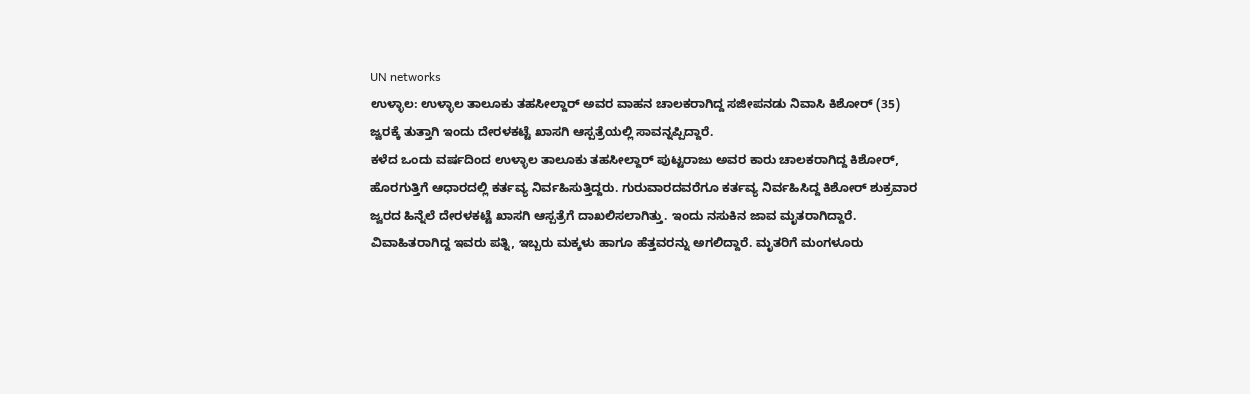UN networks
ಉಳ್ಳಾಲ: ಉಳ್ಳಾಲ ತಾಲೂಕು ತಹಸೀಲ್ದಾರ್ ಅವರ ವಾಹನ ಚಾಲಕರಾಗಿದ್ದ ಸಜೀಪನಡು ನಿವಾಸಿ ಕಿಶೋರ್ (35) ಜ್ವರಕ್ಕೆ ತುತ್ತಾಗಿ ಇಂದು ದೇರಳಕಟ್ಟೆ ಖಾಸಗಿ ಆಸ್ಪತ್ರೆಯಲ್ಲಿ ಸಾವನ್ನಪ್ಪಿದ್ದಾರೆ.
ಕಳೆದ ಒಂದು ವರ್ಷದಿಂದ ಉಳ್ಳಾಲ ತಾಲೂಕು ತಹಸೀಲ್ದಾರ್ ಪುಟ್ಟರಾಜು ಅವರ ಕಾರು ಚಾಲಕರಾಗಿದ್ದ ಕಿಶೋರ್, ಹೊರಗುತ್ತಿಗೆ ಆಧಾರದಲ್ಲಿ ಕರ್ತವ್ಯ ನಿರ್ವಹಿಸುತ್ತಿದ್ದರು. ಗುರುವಾರದವರೆಗೂ ಕರ್ತವ್ಯ ನಿರ್ವಹಿಸಿದ್ದ ಕಿಶೋರ್ ಶುಕ್ರವಾರ ಜ್ವರದ ಹಿನ್ನೆಲೆ ದೇರಳಕಟ್ಟೆ ಖಾಸಗಿ ಆಸ್ಪತ್ರೆಗೆ ದಾಖಲಿಸಲಾಗಿತ್ತು. ಇಂದು ನಸುಕಿನ ಜಾವ ಮೃತರಾಗಿದ್ದಾರೆ. ವಿವಾಹಿತರಾಗಿದ್ದ ಇವರು ಪತ್ನಿ, ಇಬ್ಬರು ಮಕ್ಕಳು ಹಾಗೂ ಹೆತ್ತವರನ್ನು ಅಗಲಿದ್ದಾರೆ. ಮೃತರಿಗೆ ಮಂಗಳೂರು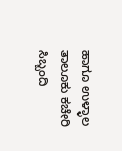ಹಾಗೂ ಉಳ್ಳಾಲ ತಾಲೂಕು ಕಚೇರಿ ಸಿಬ್ಬಂದಿ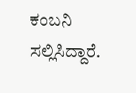ಕಂಬನಿ ಸಲ್ಲಿಸಿದ್ದಾರೆ.